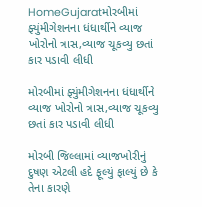HomeGujaratમોરબીમાં ફ્યુંમીગેશનના ધંધાર્થીને વ્યાજ ખોરોનો ત્રાસ,વ્યાજ ચૂકવ્યુ છતાં કાર પડાવી લીધી

મોરબીમાં ફ્યુંમીગેશનના ધંધાર્થીને વ્યાજ ખોરોનો ત્રાસ,વ્યાજ ચૂકવ્યુ છતાં કાર પડાવી લીધી

મોરબી જિલ્લામાં વ્યાજખોરીનું દુષણ એટલી હદે ફૂલ્યું ફાલ્યું છે કે તેના કારણે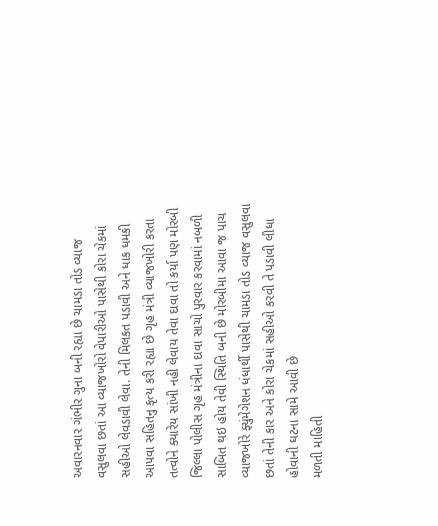અવારનવાર ગંભીર ગુના બની રહ્યા છે ચામડા તોડ વ્યાજ વસુલવા છતાં આ વ્યાજખોરો વેપારીઓ પાસેથી કોરા ચેકમાં સહીઓ લેવડાવી લેવા. તેની મિલકત પડાવી અને ધાક ધમકી આપવા સહિતનુ કૃત્ય કરી રહ્યા છે ગૃહ મંત્રી વ્યાજખોરી કરતા તત્વોને ક્યારેય સાંખી નહી લેવાય તેવા દાવા તો કર્યા પણ મોરબી જિલ્લા પોલીસ ગૃહ મંત્રીના દાવા સાચો પુરવાર કરવામાં નબળી સાબિત થઇ હોય તેવી સ્થિતિ બની છે મોરબીમા આવા જ પાચ વ્યાજખોરે ફ્યુંમેગેશન ધંધાર્થી પાસેથી ચામડા તોડ વ્યાજ વસુલવા છતાં તેની કાર અને કોરા ચેકમાં સહીઓ કરવી તે પડાવી લીધા હોવાની ઘટના સામે આવી છે
મળતી માહિતી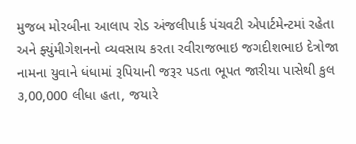મુજબ મોરબીના આલાપ રોડ અંજલીપાર્ક પંચવટી એપાર્ટમેન્ટમાં રહેતા અને ફ્યુંમીગેશનનો વ્યવસાય કરતા રવીરાજભાઇ જગદીશભાઇ દેત્રોજા નામના યુવાને ધંધામાં રૂપિયાની જરૂર પડતા ભૂપત જારીયા પાસેથી કુલ ૩,00,000 લીધા હતા, જયારે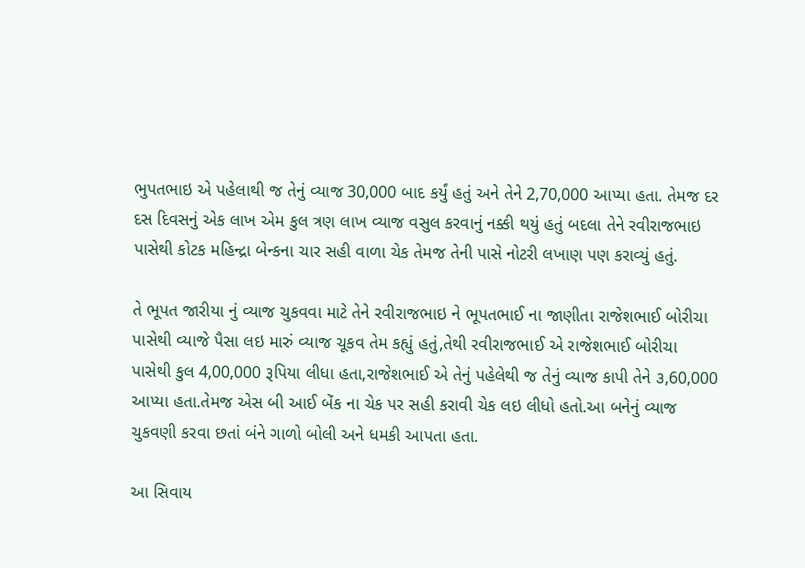ભુપતભાઇ એ પહેલાથી જ તેનું વ્યાજ 30,000 બાદ કર્યું હતું અને તેને 2,70,000 આપ્યા હતા. તેમજ દર દસ દિવસનું એક લાખ એમ કુલ ત્રણ લાખ વ્યાજ વસુલ કરવાનું નક્કી થયું હતું બદલા તેને રવીરાજભાઇ પાસેથી કોટક મહિન્દ્રા બેન્કના ચાર સહી વાળા ચેક તેમજ તેની પાસે નોટરી લખાણ પણ કરાવ્યું હતું.

તે ભૂપત જારીયા નું વ્યાજ ચુકવવા માટે તેને રવીરાજભાઇ ને ભૂપતભાઈ ના જાણીતા રાજેશભાઈ બોરીચા પાસેથી વ્યાજે પૈસા લઇ મારું વ્યાજ ચૂકવ તેમ કહ્યું હતું,તેથી રવીરાજભાઈ એ રાજેશભાઈ બોરીચા પાસેથી કુલ 4,00,000 રૂપિયા લીધા હતા,રાજેશભાઈ એ તેનું પહેલેથી જ તેનું વ્યાજ કાપી તેને ૩,60,000 આપ્યા હતા.તેમજ એસ બી આઈ બેંક ના ચેક પર સહી કરાવી ચેક લઇ લીધો હતો.આ બનેનું વ્યાજ ચુકવણી કરવા છતાં બંને ગાળો બોલી અને ધમકી આપતા હતા.

આ સિવાય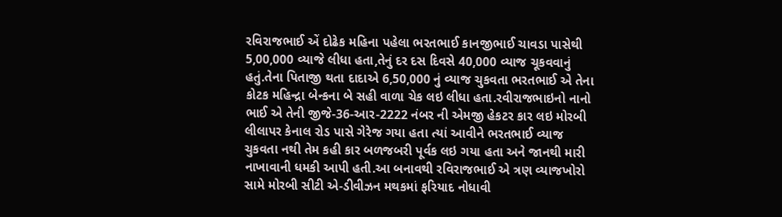રવિરાજભાઈ એં દોઢેક મહિના પહેલા ભરતભાઈ કાનજીભાઈ ચાવડા પાસેથી 5,00,000 વ્યાજે લીધા હતા,તેનું દર દસ દિવસે 40,000 વ્યાજ ચૂકવવાનું હતું.તેના પિતાજી થતા દાદાએ 6,50,000 નું વ્યાજ ચુકવતા ભરતભાઈ એ તેના કોટક મહિન્દ્રા બેન્કના બે સહી વાળા ચેક લઇ લીધા હતા.રવીરાજભાઇનો નાનો ભાઈ એ તેની જીજે-36-આર-2222 નંબર ની એમજી હેકટર કાર લઇ મોરબી લીલાપર કેનાલ રોડ પાસે ગેરેજ ગયા હતા ત્યાં આવીને ભરતભાઈ વ્યાજ ચુકવતા નથી તેમ કહી કાર બળજબરી પૂર્વક લઇ ગયા હતા અને જાનથી મારી નાખાવાની ધમકી આપી હતી.આ બનાવથી રવિરાજભાઈ એ ત્રણ વ્યાજખોરો સામે મોરબી સીટી એ-ડીવીઝન મથકમાં ફરિયાદ નોધાવી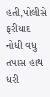હતી,પોલીસે ફરીયાદ નોધી વધુ તપાસ હાથ ધરી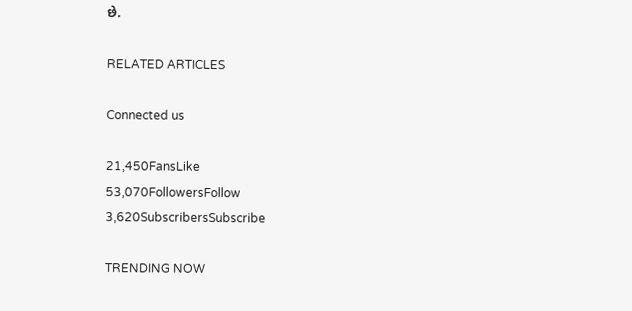છે.

RELATED ARTICLES

Connected us

21,450FansLike
53,070FollowersFollow
3,620SubscribersSubscribe

TRENDING NOW